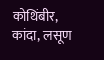कोथिंबीर, कांदा, लसूण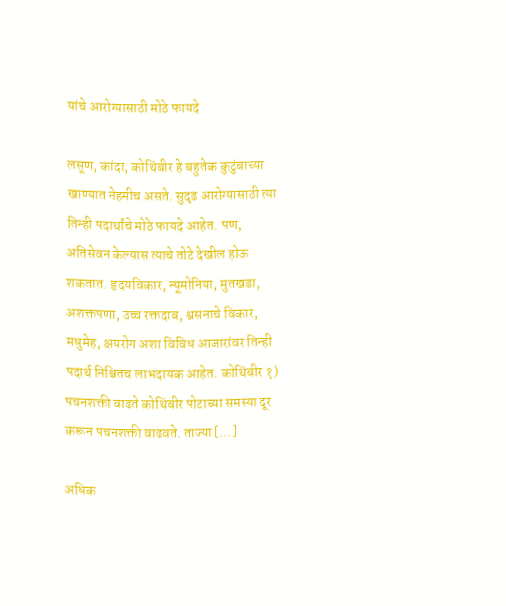यांचे आरोग्यासाठी मोठे फायदे

लसूण, कांदा, कोथिंबीर हे बहुतेक कुटुंबाच्या खाण्यात नेहमीच असते. सुदृढ आरोग्यासाठी त्या तिन्ही पदार्थांचे मोठे फायदे आहेत. पण, अतिसेवन केल्यास त्याचे तोटे देखील होऊ शकतात. हृदयविकार, न्यूमोनिया, मुतखडा, अशक्तपणा, उच्च रक्तदाब, श्वसनाचे विकार, मधुमेह, क्षयरोग अशा विविध आजारांवर तिन्ही पदार्थ निश्चितच लाभदायक आहेत. कोथिंबीर १) पचनशक्ती वाढते कोथिंबीर पोटाच्या समस्या दूर करून पचनशक्ती वाढवते. ताज्या […]

अधिक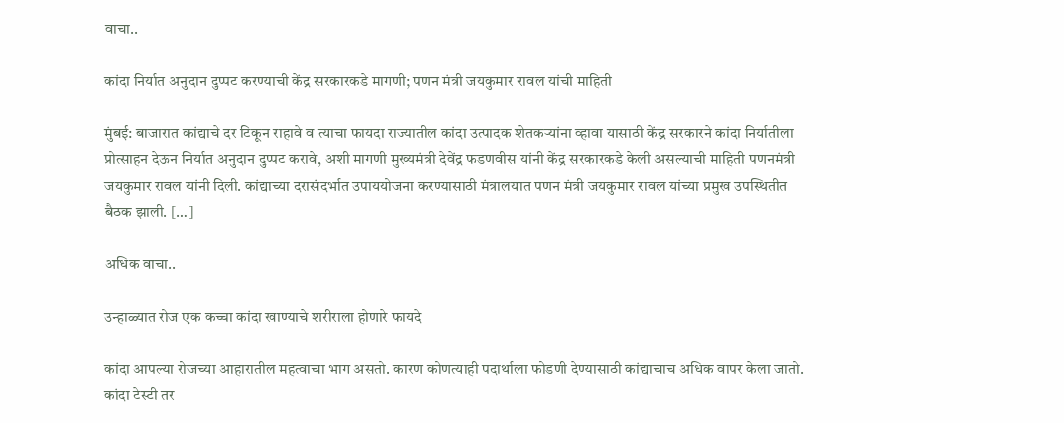वाचा..

कांदा निर्यात अनुदान दुप्पट करण्याची केंद्र सरकारकडे मागणी; पणन मंत्री जयकुमार रावल यांची माहिती

मुंबई: बाजारात कांद्याचे दर टिकून राहावे व त्याचा फायदा राज्यातील कांदा उत्पादक शेतकऱ्यांना व्हावा यासाठी केंद्र सरकारने कांदा निर्यातीला प्रोत्साहन देऊन निर्यात अनुदान दुप्पट करावे, अशी मागणी मुख्यमंत्री देवेंद्र फडणवीस यांनी केंद्र सरकारकडे केली असल्याची माहिती पणनमंत्री जयकुमार रावल यांनी दिली. कांद्याच्या दरासंदर्भात उपाययोजना करण्यासाठी मंत्रालयात पणन मंत्री जयकुमार रावल यांच्या प्रमुख उपस्थितीत बैठक झाली. […]

अधिक वाचा..

उन्हाळ्यात रोज एक कच्चा कांदा खाण्याचे शरीराला होणारे फायदे

कांदा आपल्या रोजच्या आहारातील महत्वाचा भाग असतो. कारण कोणत्याही पदार्थाला फोडणी देण्यासाठी कांद्याचाच अधिक वापर केला जातो. कांदा टेस्टी तर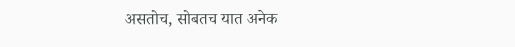असतोच, सोबतच यात अनेक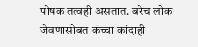पोषक तत्वही असतात. बरेच लोक जेवणासोबत कच्चा कांदाही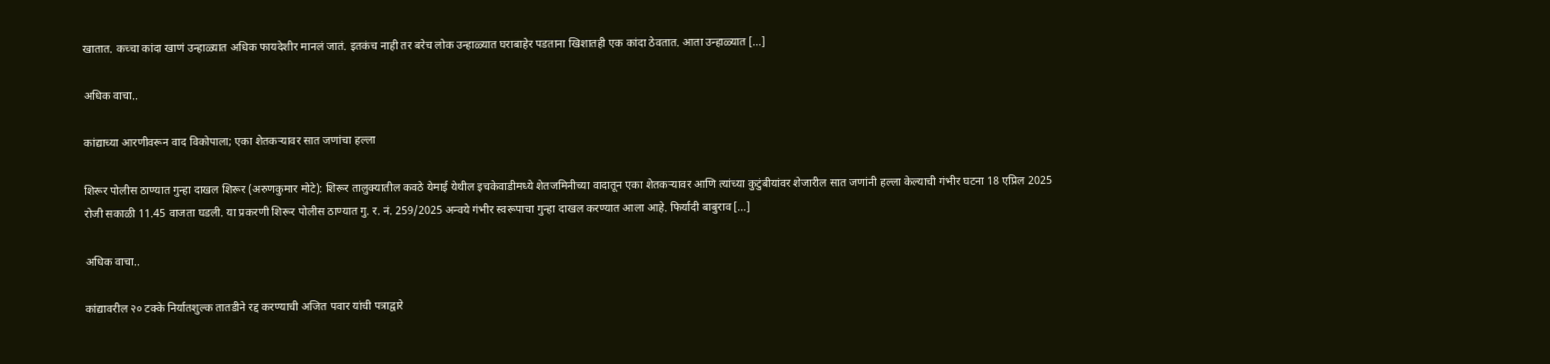खातात. कच्चा कांदा खाणं उन्हाळ्यात अधिक फायदेशीर मानलं जातं. इतकंच नाही तर बरेच लोक उन्हाळ्यात घराबाहेर पडताना खिशातही एक कांदा ठेवतात. आता उन्हाळ्यात […]

अधिक वाचा..

कांद्याच्या आरणीवरून वाद विकोपाला; एका शेतकऱ्यावर सात जणांचा हल्ला

शिरूर पोलीस ठाण्यात गुन्हा दाखल शिरूर (अरुणकुमार मोटे): शिरूर तालुक्यातील कवठे येमाई येथील इचकेवाडीमध्ये शेतजमिनीच्या वादातून एका शेतकऱ्यावर आणि त्यांच्या कुटुंबीयांवर शेजारील सात जणांनी हल्ला केल्याची गंभीर घटना 18 एप्रिल 2025 रोजी सकाळी 11.45 वाजता घडली. या प्रकरणी शिरूर पोलीस ठाण्यात गु. र. नं. 259/2025 अन्वये गंभीर स्वरूपाचा गुन्हा दाखल करण्यात आला आहे. फिर्यादी बाबुराव […]

अधिक वाचा..

कांद्यावरील २० टक्के निर्यातशुल्क तातडीने रद्द करण्याची अजित पवार यांची पत्राद्वारे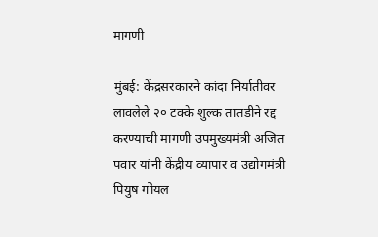मागणी

मुंबई: केंद्रसरकारने कांदा निर्यातीवर लावलेले २० टक्के शुल्क तातडीने रद्द करण्याची मागणी उपमुख्यमंत्री अजित पवार यांनी केंद्रीय व्यापार व उद्योगमंत्री पियुष गोयल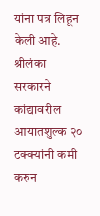यांना पत्र लिहून केली आहे. श्रीलंका सरकारने कांद्यावरील आयातशुल्क २० टक्क्यांनी कमी करुन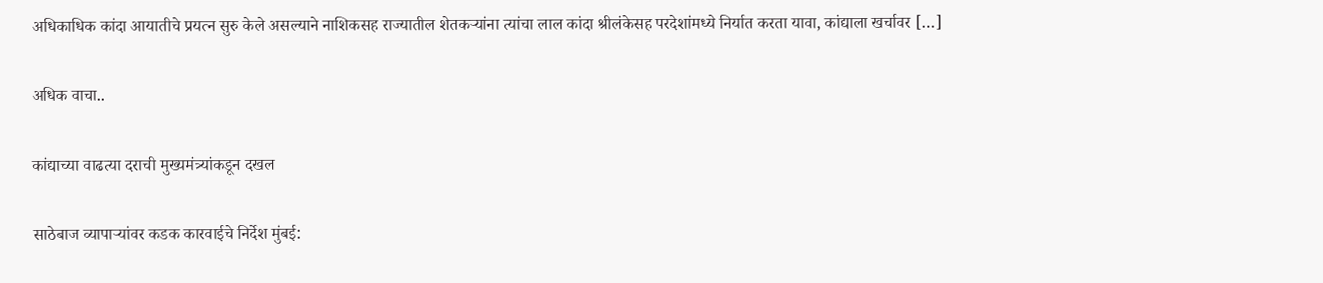अधिकाधिक कांदा आयातीचे प्रयत्न सुरु केले असल्याने नाशिकसह राज्यातील शेतकऱ्यांना त्यांचा लाल कांदा श्रीलंकेसह परदेशांमध्ये निर्यात करता यावा, कांद्याला खर्चावर […]

अधिक वाचा..

कांद्याच्या वाढत्या दराची मुख्यमंत्र्यांकडून दखल

साठेबाज व्यापाऱ्यांवर कडक कारवाईचे निर्देश मुंबई: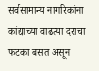सर्वसामान्य नागरिकांना कांद्याच्या वाढत्या दराचा फटका बसत असून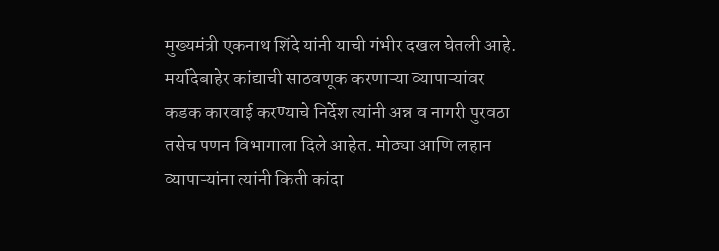मुख्यमंत्री एकनाथ शिंदे यांनी याची गंभीर दखल घेतली आहे. मर्यादेबाहेर कांद्याची साठवणूक करणाऱ्या व्यापाऱ्यांवर कडक कारवाई करण्याचे निर्देश त्यांनी अन्न व नागरी पुरवठा तसेच पणन विभागाला दिले आहेत. मोठ्या आणि लहान व्यापाऱ्यांना त्यांनी किती कांदा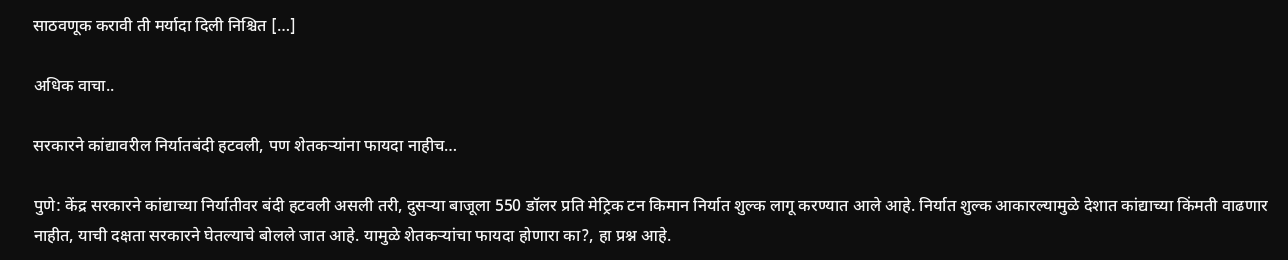साठवणूक करावी ती मर्यादा दिली निश्चित […]

अधिक वाचा..

सरकारने कांद्यावरील निर्यातबंदी हटवली, पण शेतकऱ्यांना फायदा नाहीच…

पुणे: केंद्र सरकारने कांद्याच्या निर्यातीवर बंदी हटवली असली तरी, दुसऱ्या बाजूला 550 डॉलर प्रति मेट्रिक टन किमान निर्यात शुल्क लागू करण्यात आले आहे. निर्यात शुल्क आकारल्यामुळे देशात कांद्याच्या किंमती वाढणार नाहीत, याची दक्षता सरकारने घेतल्याचे बोलले जात आहे. यामुळे शेतकऱ्यांचा फायदा होणारा का?, हा प्रश्न आहे.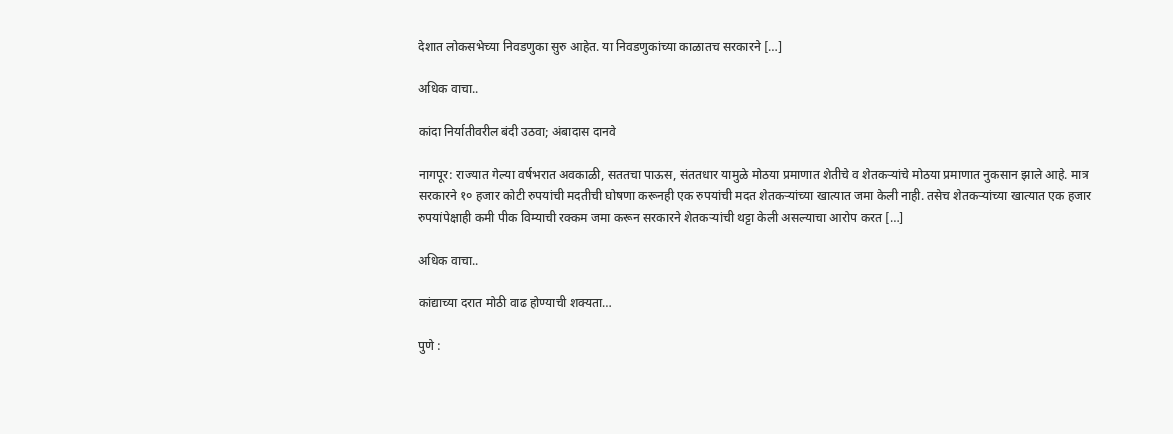देशात लोकसभेच्या निवडणुका सुरु आहेत. या निवडणुकांच्या काळातच सरकारने […]

अधिक वाचा..

कांदा निर्यातीवरील बंदी उठवा; अंबादास दानवे

नागपूर: राज्यात गेल्या वर्षभरात अवकाळी, सततचा पाऊस, संततधार यामुळे मोठया प्रमाणात शेतीचे व शेतकऱ्यांचे मोठया प्रमाणात नुकसान झाले आहे. मात्र सरकारने १० हजार कोटी रुपयांची मदतीची घोषणा करूनही एक रुपयांची मदत शेतकऱ्यांच्या खात्यात जमा केली नाही. तसेच शेतकऱ्यांच्या खात्यात एक हजार रुपयांपेक्षाही कमी पीक विम्याची रक्कम जमा करून सरकारने शेतकऱ्यांची थट्टा केली असल्याचा आरोप करत […]

अधिक वाचा..

कांद्याच्या दरात मोठी वाढ होण्याची शक्यता…

पुणे :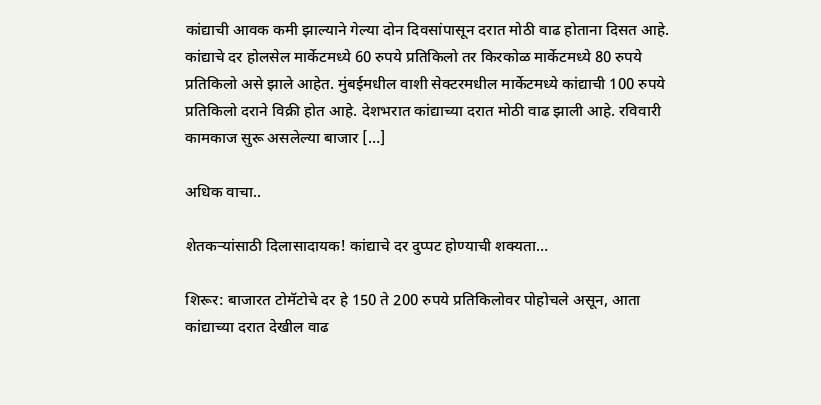कांद्याची आवक कमी झाल्याने गेल्या दोन दिवसांपासून दरात मोठी वाढ होताना दिसत आहे. कांद्याचे दर होलसेल मार्केटमध्ये 60 रुपये प्रतिकिलो तर किरकोळ मार्केटमध्ये 80 रुपये प्रतिकिलो असे झाले आहेत. मुंबईमधील वाशी सेक्टरमधील मार्केटमध्ये कांद्याची 100 रुपये प्रतिकिलो दराने विक्री होत आहे. देशभरात कांद्याच्या दरात मोठी वाढ झाली आहे. रविवारी कामकाज सुरू असलेल्या बाजार […]

अधिक वाचा..

शेतकऱ्यांसाठी दिलासादायक! कांद्याचे दर दुप्पट होण्याची शक्यता…

शिरूर: बाजारत टोमॅटोचे दर हे 150 ते 200 रुपये प्रतिकिलोवर पोहोचले असून, आता कांद्याच्या दरात देखील वाढ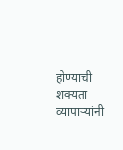होण्याची शक्यता व्यापाऱ्यांनी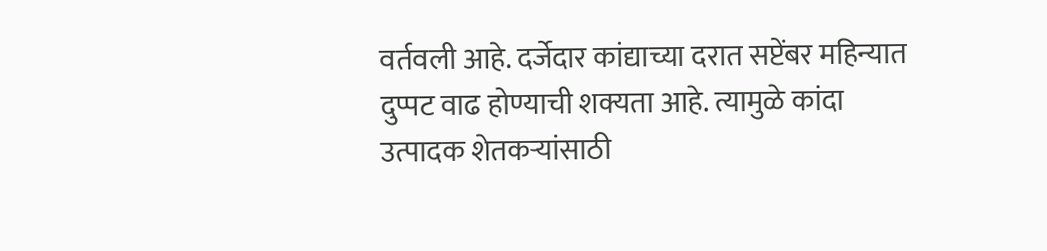वर्तवली आहे. दर्जेदार कांद्याच्या दरात सप्टेंबर महिन्यात दुप्पट वाढ होण्याची शक्यता आहे. त्यामुळे कांदा उत्पादक शेतकऱ्यांसाठी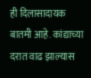ही दिलासादायक बातमी आहे. कांद्याच्या दरात वाढ झाल्यास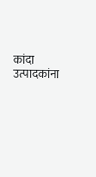कांदा उत्पादकांना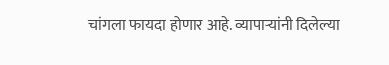चांगला फायदा होणार आहे. व्यापाऱ्यांनी दिलेल्या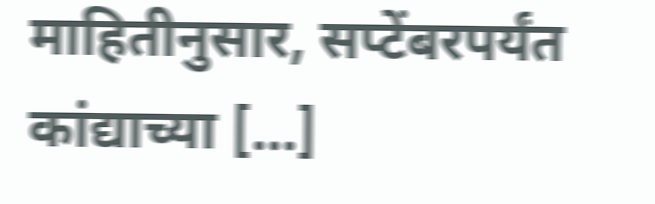माहितीनुसार, सप्टेंबरपर्यंत कांद्याच्या […]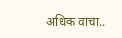अधिक वाचा..